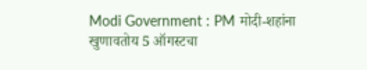Modi Government : PM मोदी-शहांना खुणावतोय 5 ऑगस्टचा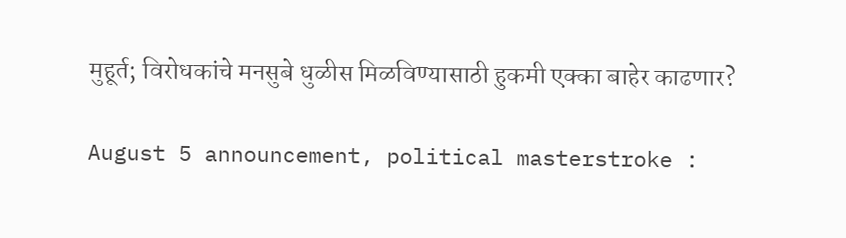मुहूर्त; विरोधकांचे मनसुबे धुळीस मिळविण्यासाठी हुकमी एक्का बाहेर काढणार?

August 5 announcement, political masterstroke :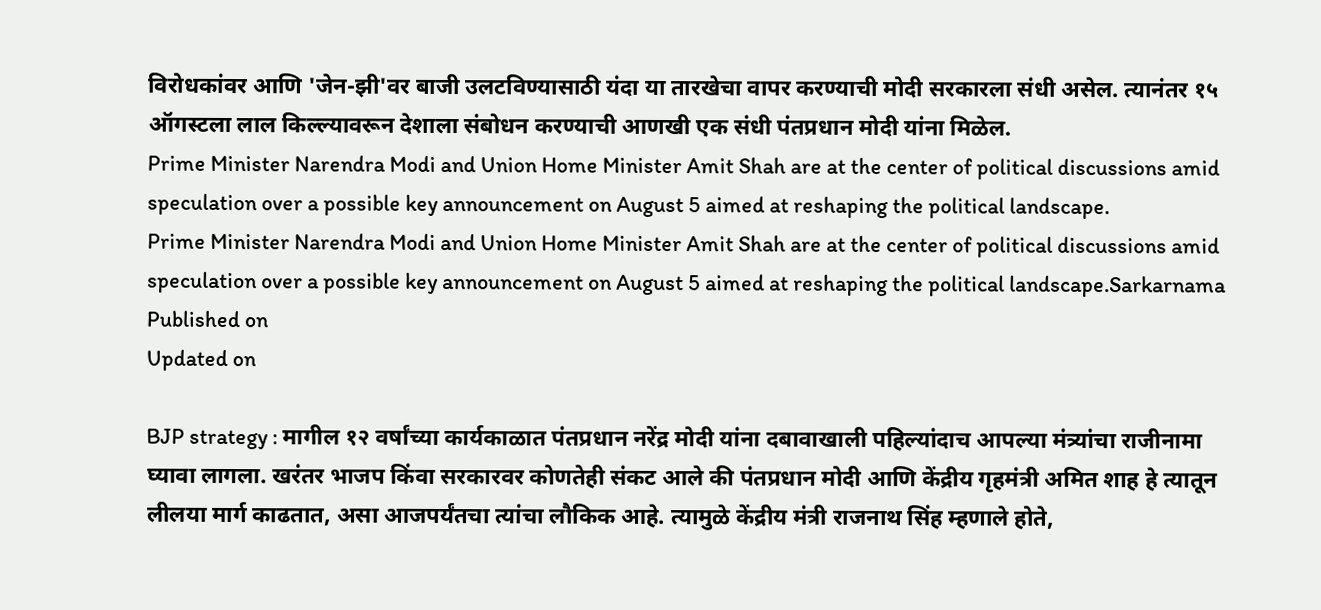विरोधकांवर आणि 'जेन-झी'वर बाजी उलटविण्यासाठी यंदा या तारखेचा वापर करण्याची मोदी सरकारला संधी असेल. त्यानंतर १५ ऑगस्टला लाल किल्ल्यावरून देशाला संबोधन करण्याची आणखी एक संधी पंतप्रधान मोदी यांना मिळेल.
Prime Minister Narendra Modi and Union Home Minister Amit Shah are at the center of political discussions amid speculation over a possible key announcement on August 5 aimed at reshaping the political landscape.
Prime Minister Narendra Modi and Union Home Minister Amit Shah are at the center of political discussions amid speculation over a possible key announcement on August 5 aimed at reshaping the political landscape.Sarkarnama
Published on
Updated on

BJP strategy : मागील १२ वर्षांच्या कार्यकाळात पंतप्रधान नरेंद्र मोदी यांना दबावाखाली पहिल्यांदाच आपल्या मंत्र्‍यांचा राजीनामा घ्यावा लागला. खरंतर भाजप किंवा सरकारवर कोणतेही संकट आले की पंतप्रधान मोदी आणि केंद्रीय गृहमंत्री अमित शाह हे त्यातून लीलया मार्ग काढतात, असा आजपर्यंतचा त्यांचा लौकिक आहे. त्यामुळे केंद्रीय मंत्री राजनाथ सिंह म्हणाले होते,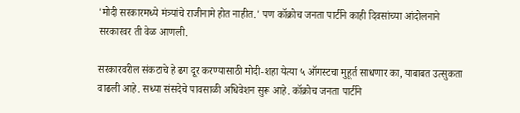'मोदी सरकारमध्ये मंत्र्यांचे राजीनामे होत नाहीत.' पण कॉक्रोच जनता पार्टीने काही दिवसांच्या आंदोलनाने सरकारवर ती वेळ आणली.

सरकारवरील संकटाचे हे ढग दूर करण्यासाठी मोदी-शहा येत्या ५ ऑगस्टचा मुहूर्त साधणार का, याबाबत उत्सुकता वाढली आहे. सध्या संसदेचे पावसाळी अधिवेशन सुरू आहे. कॉक्रोच जनता पार्टीने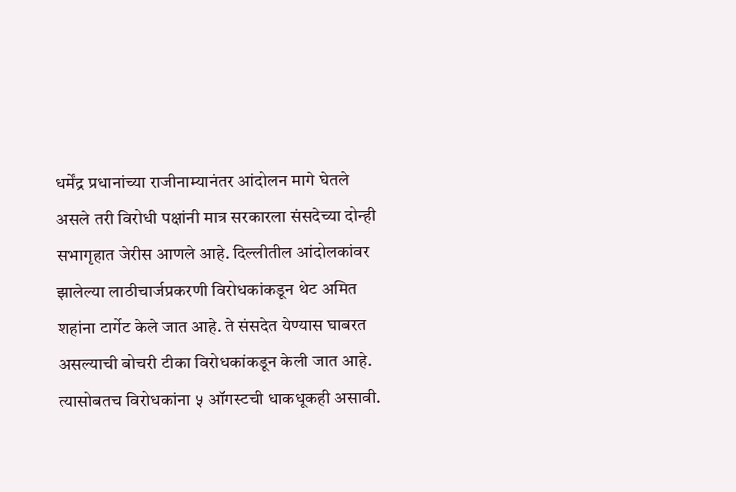धर्मेंद्र प्रधानांच्या राजीनाम्यानंतर आंदोलन मागे घेतले असले तरी विरोधी पक्षांनी मात्र सरकारला संसदेच्या दोन्ही सभागृहात जेरीस आणले आहे. दिल्लीतील आंदोलकांवर झालेल्या लाठीचार्जप्रकरणी विरोधकांकडून थेट अमित शहांना टार्गेट केले जात आहे. ते संसदेत येण्यास घाबरत असल्याची बोचरी टीका विरोधकांकडून केली जात आहे. त्यासोबतच विरोधकांना ५ ऑगस्टची धाकधूकही असावी.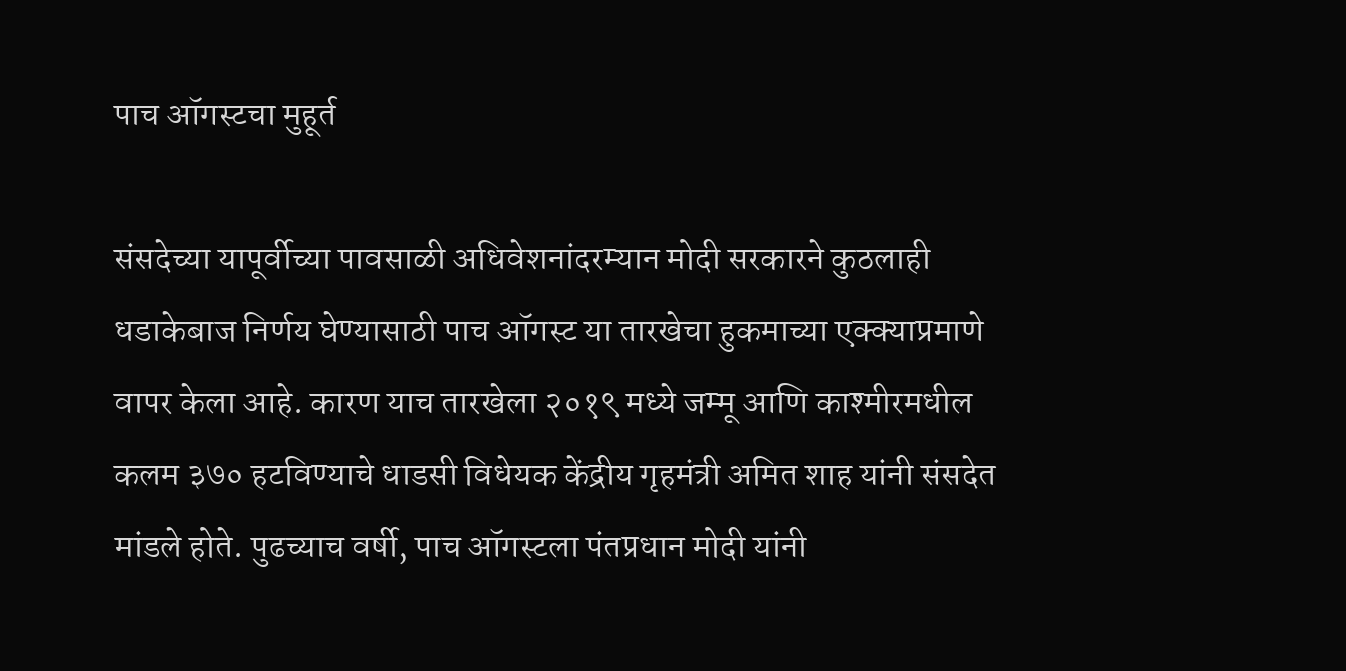पाच ऑगस्टचा मुहूर्त

संसदेच्या यापूर्वीच्या पावसाळी अधिवेशनांदरम्यान मोदी सरकारने कुठलाही धडाकेबाज निर्णय घेण्यासाठी पाच ऑगस्ट या तारखेचा हुकमाच्या एक्क्याप्रमाणे वापर केला आहे. कारण याच तारखेला २०१९ मध्ये जम्मू आणि काश्मीरमधील कलम ३७० हटविण्याचे धाडसी विधेयक केंद्रीय गृहमंत्री अमित शाह यांनी संसदेत मांडले होते. पुढच्याच वर्षी, पाच ऑगस्टला पंतप्रधान मोदी यांनी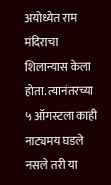अयोध्येत राम मंदिराचा शिलान्यास केला होता. त्यानंतरच्या ५ ऑगस्टला काही नाट्यमय घडले नसले तरी या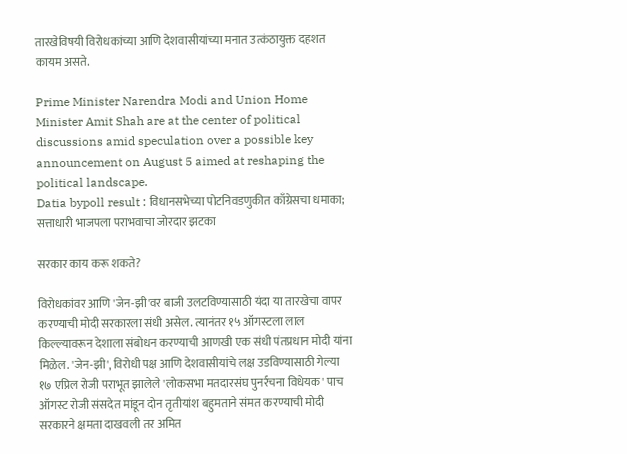तारखेविषयी विरोधकांच्या आणि देशवासीयांच्या मनात उत्कंठायुक्त दहशत कायम असते.

Prime Minister Narendra Modi and Union Home Minister Amit Shah are at the center of political discussions amid speculation over a possible key announcement on August 5 aimed at reshaping the political landscape.
Datia bypoll result : विधानसभेच्या पोटनिवडणुकीत काँग्रेसचा धमाका; सत्ताधारी भाजपला पराभवाचा जोरदार झटका

सरकार काय करू शकते?

विरोधकांवर आणि 'जेन-झी'वर बाजी उलटविण्यासाठी यंदा या तारखेचा वापर करण्याची मोदी सरकारला संधी असेल. त्यानंतर १५ ऑगस्टला लाल किल्ल्यावरून देशाला संबोधन करण्याची आणखी एक संधी पंतप्रधान मोदी यांना मिळेल. 'जेन-झी', विरोधी पक्ष आणि देशवासीयांचे लक्ष उडविण्यासाठी गेल्या १७ एप्रिल रोजी पराभूत झालेले 'लोकसभा मतदारसंघ पुनर्रचना विधेयक' पाच ऑगस्ट रोजी संसदेत मांडून दोन तृतीयांश बहुमताने संमत करण्याची मोदी सरकारने क्षमता दाखवली तर अमित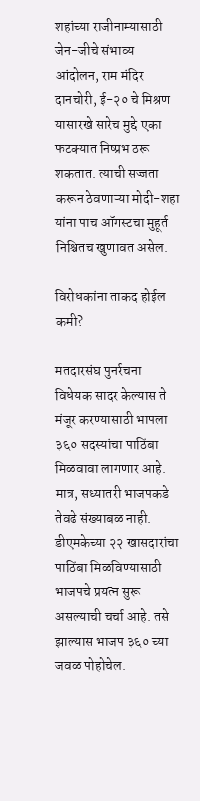शहांच्या राजीनाम्यासाठी जेन-जीचे संभाव्य आंदोलन, राम मंदिर दानचोरी, ई-२० चे मिश्रण यासारखे सारेच मुद्दे एका फटक्यात निष्प्रभ ठरू शकतात. त्याची सज्जता करून ठेवणाऱ्या मोदी-शहा यांना पाच ऑगस्टचा मुहूर्त निश्चितच खुणावत असेल.

विरोधकांना ताकद होईल कमी?

मतदारसंघ पुनर्रचना विधेयक सादर केल्यास ते मंजूर करण्यासाठी भापला ३६० सदस्यांचा पाठिंबा मिळवावा लागणार आहे. मात्र, सध्यातरी भाजपकडे तेवढे संख्याबळ नाही. डीएमकेच्या २२ खासदारांचा पाठिंबा मिळविण्यासाठी भाजपचे प्रयत्न सुरू असल्याची चर्चा आहे. तसे झाल्यास भाजप ३६० च्या जवळ पोहोचेल.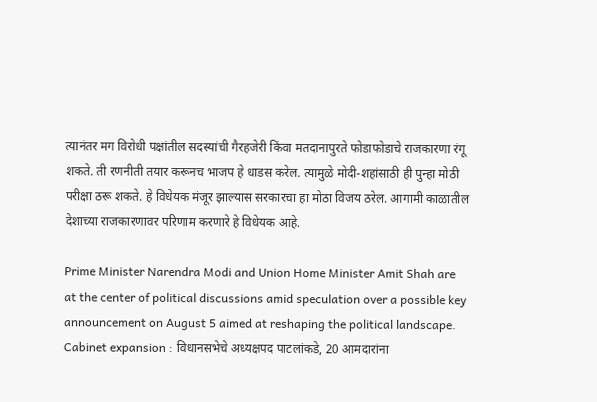त्यानंतर मग विरोधी पक्षांतील सदस्यांची गैरहजेरी किंवा मतदानापुरते फोडाफोडाचे राजकारणा रंगू शकते. ती रणनीती तयार करूनच भाजप हे धाडस करेल. त्यामुळे मोदी-शहांसाठी ही पुन्हा मोठी परीक्षा ठरू शकते. हे विधेयक मंजूर झाल्यास सरकारचा हा मोठा विजय ठरेल. आगामी काळातील देशाच्या राजकारणावर परिणाम करणारे हे विधेयक आहे.

Prime Minister Narendra Modi and Union Home Minister Amit Shah are at the center of political discussions amid speculation over a possible key announcement on August 5 aimed at reshaping the political landscape.
Cabinet expansion : विधानसभेचे अध्यक्षपद पाटलांकडे, 20 आमदारांना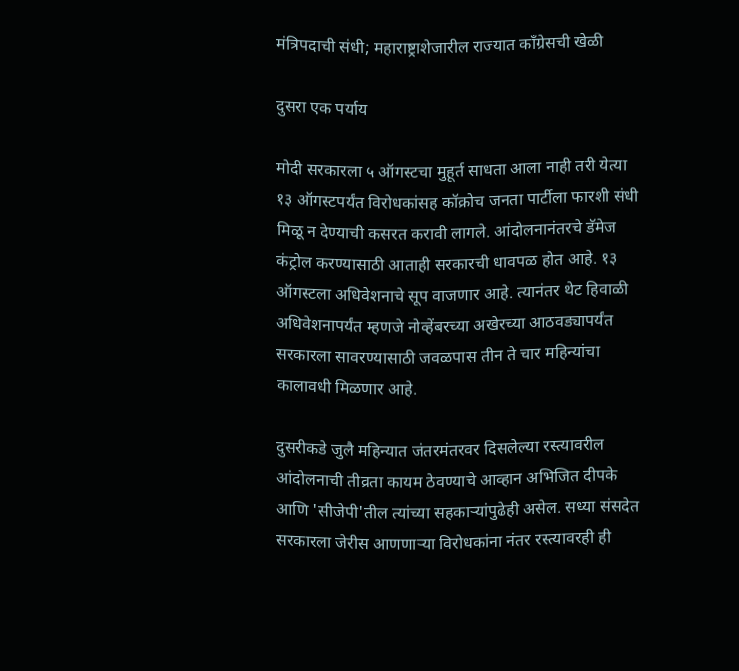मंत्रिपदाची संधी; महाराष्ट्राशेजारील राज्यात काँग्रेसची खेळी

दुसरा एक पर्याय

मोदी सरकारला ५ ऑगस्टचा मुहूर्त साधता आला नाही तरी येत्या १३ ऑगस्टपर्यंत विरोधकांसह कॉक्रोच जनता पार्टीला फारशी संधी मिळू न देण्याची कसरत करावी लागले. आंदोलनानंतरचे डॅमेज कंट्रोल करण्यासाठी आताही सरकारची धावपळ होत आहे. १३ ऑगस्टला अधिवेशनाचे सूप वाजणार आहे. त्यानंतर थेट हिवाळी अधिवेशनापर्यंत म्हणजे नोव्हेंबरच्या अखेरच्या आठवड्यापर्यंत सरकारला सावरण्यासाठी जवळपास तीन ते चार महिन्यांचा कालावधी मिळणार आहे.

दुसरीकडे जुलै महिन्यात जंतरमंतरवर दिसलेल्या रस्त्यावरील आंदोलनाची तीव्रता कायम ठेवण्याचे आव्हान अभिजित दीपके आणि 'सीजेपी'तील त्यांच्या सहकाऱ्यांपुढेही असेल. सध्या संसदेत सरकारला जेरीस आणणाऱ्या विरोधकांना नंतर रस्त्यावरही ही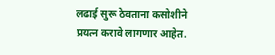लढाई सुरू ठेवताना कसोशीने प्रयत्न करावे लागणार आहेत.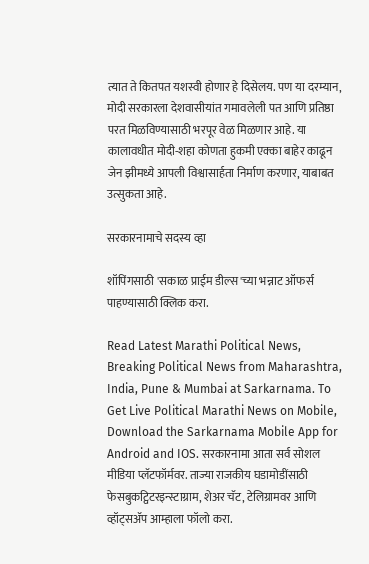त्यात ते कितपत यशस्वी होणार हे दिसेलय. पण या दरम्यान, मोदी सरकारला देशवासीयांत गमावलेली पत आणि प्रतिष्ठा परत मिळविण्यासाठी भरपूर वेळ मिळणार आहे. या कालावधीत मोदी-शहा कोणता हुकमी एक्का बाहेर काढून जेन झीमध्ये आपली विश्वासार्हता निर्माण करणार, याबाबत उत्सुकता आहे.

सरकारनामाचे सदस्य व्हा

शॉपिंगसाठी 'सकाळ प्राईम डील्स'च्या भन्नाट ऑफर्स पाहण्यासाठी क्लिक करा.

Read Latest Marathi Political News, Breaking Political News from Maharashtra, India, Pune & Mumbai at Sarkarnama. To Get Live Political Marathi News on Mobile, Download the Sarkarnama Mobile App for Android and IOS. सरकारनामा आता सर्व सोशल मीडिया प्लॅटफॉर्मवर. ताज्या राजकीय घडामोडींसाठी फेसबुकट्विटरइन्स्टाग्राम, शेअर चॅट, टेलिग्रामवर आणि व्हॉट्सॲप आम्हाला फॉलो करा.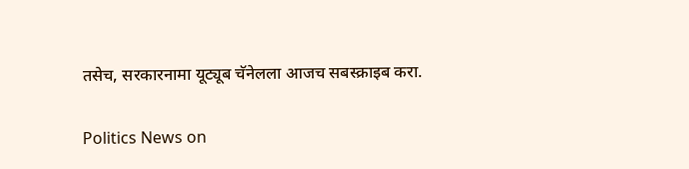तसेच, सरकारनामा यूट्यूब चॅनेलला आजच सबस्क्राइब करा.

Politics News on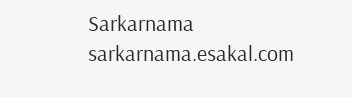Sarkarnama
sarkarnama.esakal.com